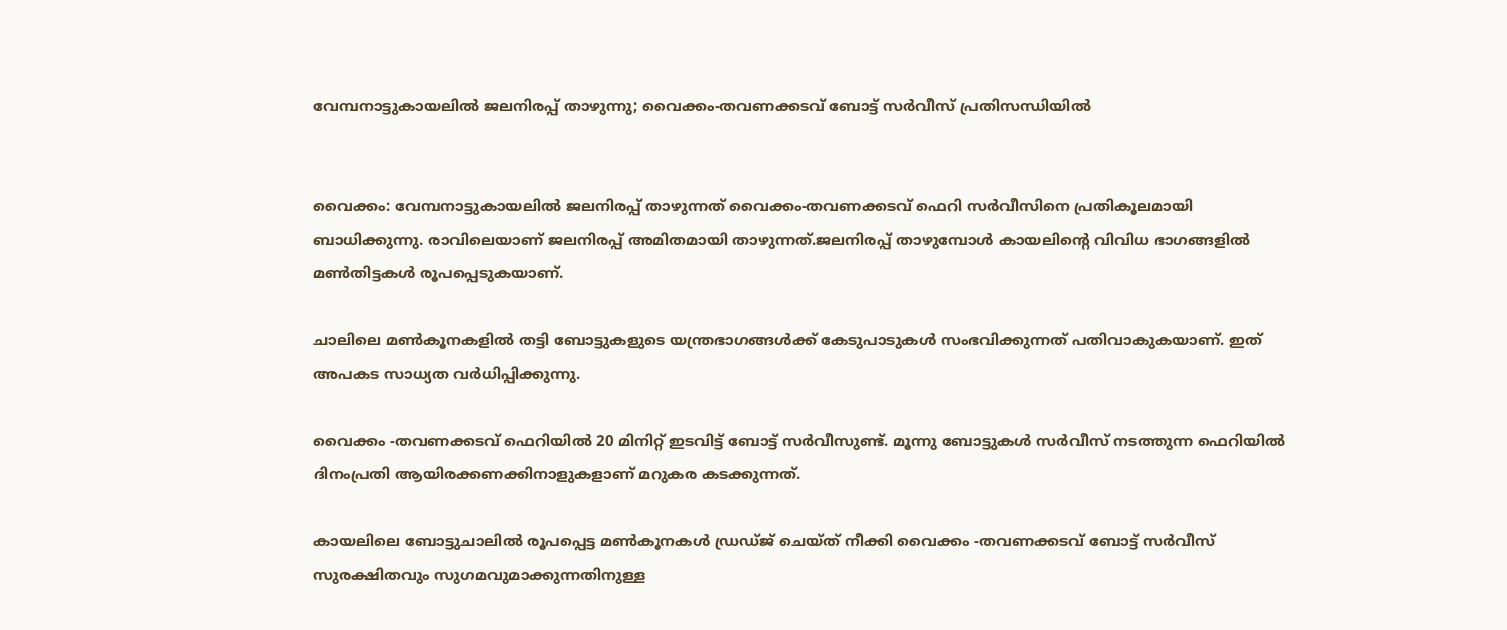വേമ്പനാട്ടുകായലിൽ ജലനിരപ്പ് താഴുന്നു; വൈക്കം-തവണക്കടവ് ബോട്ട് സർവീസ് പ്രതിസന്ധിയിൽ


വൈക്കം: വേമ്പനാട്ടുകായലിൽ ജലനിരപ്പ് താഴുന്നത് വൈക്കം-തവണക്കടവ് ഫെറി സർവീസിനെ പ്രതികൂലമായി ബാധിക്കുന്നു. രാവിലെയാണ് ജലനിരപ്പ് അമിതമായി താഴുന്നത്.ജലനിരപ്പ് താഴുമ്പോൾ കായലിന്‍റെ വിവിധ ഭാഗങ്ങളിൽ മൺതിട്ടകൾ രൂപപ്പെടുകയാണ്.

ചാലിലെ മൺകൂനകളിൽ തട്ടി ബോട്ടുകളുടെ യന്ത്രഭാഗങ്ങൾക്ക് കേടുപാടുകൾ സംഭവിക്കുന്നത് പതിവാകുകയാണ്. ഇത് അപകട സാധ്യത വർധിപ്പിക്കുന്നു.

വൈക്കം -തവണക്കടവ് ഫെറിയിൽ 20 മിനിറ്റ് ഇടവിട്ട് ബോട്ട് സർവീസുണ്ട്. മൂന്നു ബോട്ടുകൾ സർവീസ് നടത്തുന്ന ഫെറിയിൽ ദിനംപ്രതി ആയിരക്കണക്കിനാളുകളാണ് മറുകര കടക്കുന്നത്.

കായലിലെ ബോട്ടുചാലിൽ രൂപപ്പെട്ട മൺകൂനകൾ ഡ്രഡ്ജ് ചെയ്ത് നീക്കി വൈക്കം -തവണക്കടവ് ബോട്ട് സർവീസ് സുരക്ഷിതവും സുഗമവുമാക്കുന്നതിനുള്ള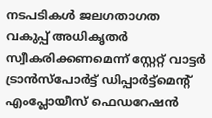നടപടികൾ ജലഗതാഗത വകുപ്പ് അധികൃതർ സ്വീകരിക്കണമെന്ന് സ്റ്റേറ്റ് വാട്ടർ ട്രാൻസ്പോർട്ട് ഡിപ്പാർട്ട്മെന്‍റ് എംപ്ലോയീസ് ഫെഡറേഷൻ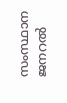സംസ്ഥാന ജനറൽ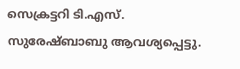സെക്രട്ടറി ടി.എസ്. സുരേഷ്ബാബു ആവശ്യപ്പെട്ടു.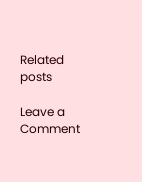Related posts

Leave a Comment